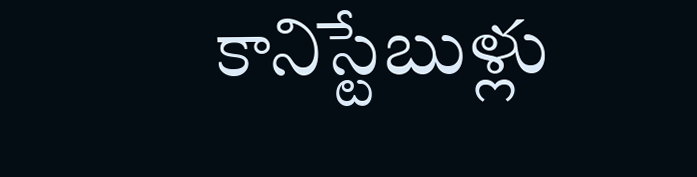కానిస్టేబుళ్లు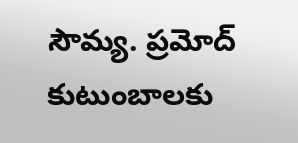సౌమ్య. ప్రమోద్ కుటుంబాలకు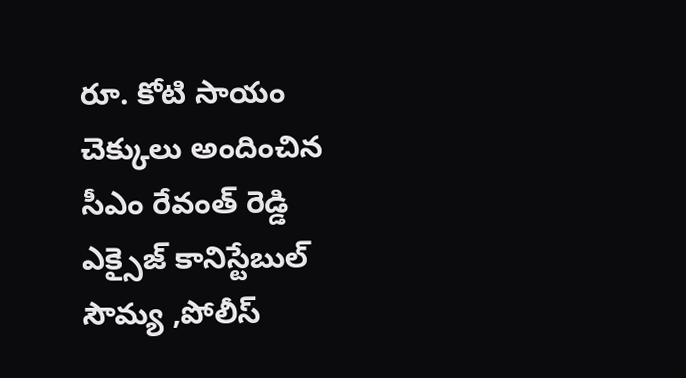రూ. కోటి సాయం చెక్కులు అందించిన సీఎం రేవంత్ రెడ్డి
ఎక్సైజ్ కానిస్టేబుల్ సౌమ్య ,పోలీస్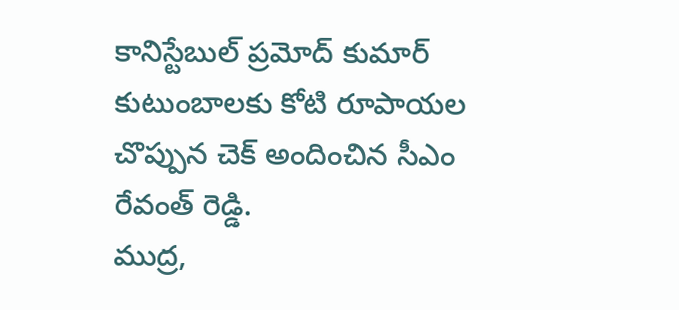కానిస్టేబుల్ ప్రమోద్ కుమార్ కుటుంబాలకు కోటి రూపాయల చొప్పున చెక్ అందించిన సీఎం రేవంత్ రెడ్డి.
ముద్ర,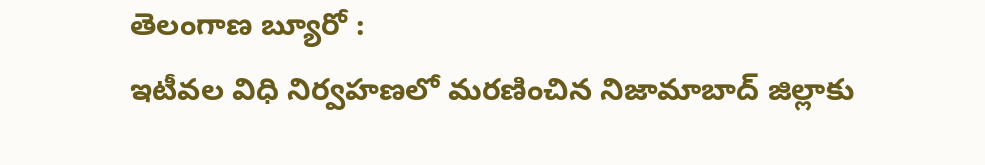తెలంగాణ బ్యూరో :
ఇటీవల విధి నిర్వహణలో మరణించిన నిజామాబాద్ జిల్లాకు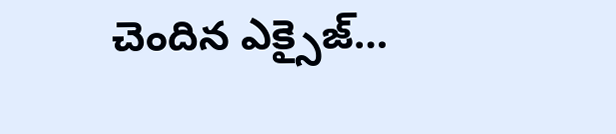చెందిన ఎక్సైజ్…